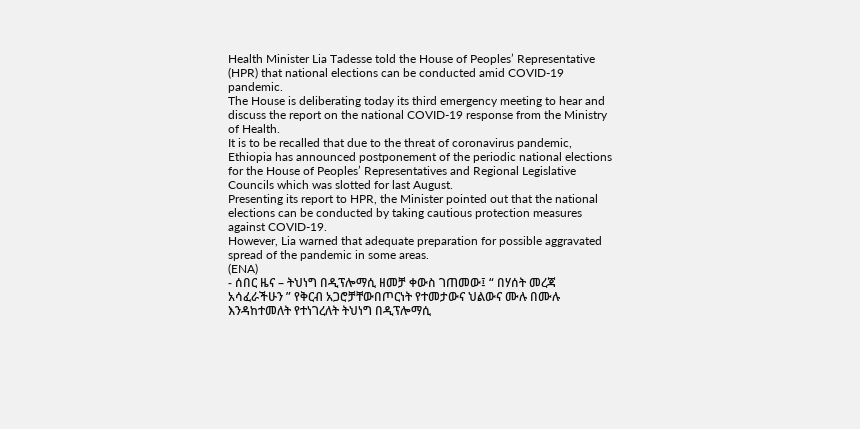Health Minister Lia Tadesse told the House of Peoples’ Representative (HPR) that national elections can be conducted amid COVID-19 pandemic.
The House is deliberating today its third emergency meeting to hear and discuss the report on the national COVID-19 response from the Ministry of Health.
It is to be recalled that due to the threat of coronavirus pandemic, Ethiopia has announced postponement of the periodic national elections for the House of Peoples’ Representatives and Regional Legislative Councils which was slotted for last August.
Presenting its report to HPR, the Minister pointed out that the national elections can be conducted by taking cautious protection measures against COVID-19.
However, Lia warned that adequate preparation for possible aggravated spread of the pandemic in some areas.
(ENA)
- ሰበር ዜና – ትህነግ በዲፕሎማሲ ዘመቻ ቀውስ ገጠመው፤ “ በሃሰት መረጃ አሳፈራችሁን ” የቅርብ አጋሮቻቸውበጦርነት የተመታውና ህልውና ሙሉ በሙሉ እንዳከተመለት የተነገረለት ትህነግ በዲፕሎማሲ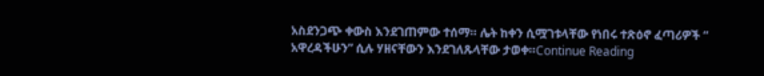አስደንጋጭ ቀውስ እንደገጠምው ተሰማ። ሌት ከቀን ሲሟገቱላቸው የነበሩ ተጽዕኖ ፈጣሪዎች “ አዋረዳችሁን” ሲሉ ሃዘናቸውን እንደገለጹላቸው ታወቀ።Continue Reading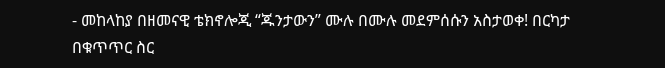- መከላከያ በዘመናዊ ቴክኖሎጂ “ጁንታውን” ሙሉ በሙሉ መደምሰሱን አስታወቀ! በርካታ በቁጥጥር ስር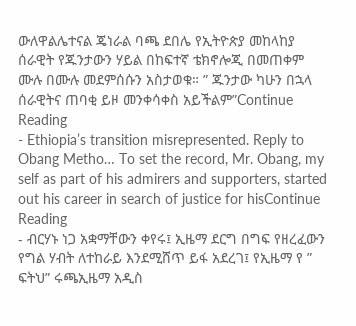ውለዋልሌተናል ጄነራል ባጫ ደበሌ የኢትዮጵያ መከላከያ ሰራዊት የጁንታውን ሃይል በከፍተኛ ቴክኖሎጂ በመጠቀም ሙሉ በሙሉ መደምሰሱን አስታወቁ። ” ጁንታው ካሁን በኋላ ሰራዊትና ጠባቂ ይዞ መንቀሳቀስ አይችልም”Continue Reading
- Ethiopia’s transition misrepresented. Reply to Obang Metho… To set the record, Mr. Obang, my self as part of his admirers and supporters, started out his career in search of justice for hisContinue Reading
- ብርሃኑ ነጋ አቋማቸውን ቀየሩ፤ ኢዜማ ደርግ በግፍ የዘረፈውን የግል ሃብት ለተከራይ እንደሚሸጥ ይፋ አደረገ፤ የኢዜማ የ ” ፍትህ” ሩጫኢዜማ አዲስ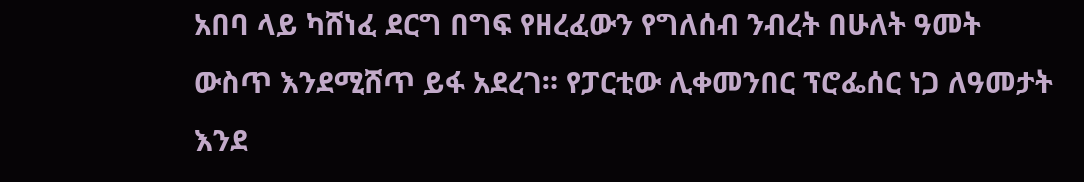አበባ ላይ ካሸነፈ ደርግ በግፍ የዘረፈውን የግለሰብ ንብረት በሁለት ዓመት ውስጥ እንደሚሸጥ ይፋ አደረገ። የፓርቲው ሊቀመንበር ፕሮፌሰር ነጋ ለዓመታት እንደ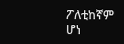ፖለቲከኛም ሆነ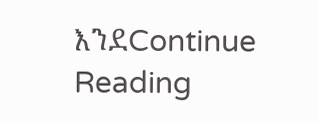እንደContinue Reading